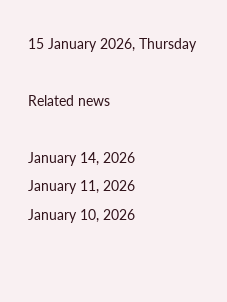15 January 2026, Thursday

Related news

January 14, 2026
January 11, 2026
January 10, 2026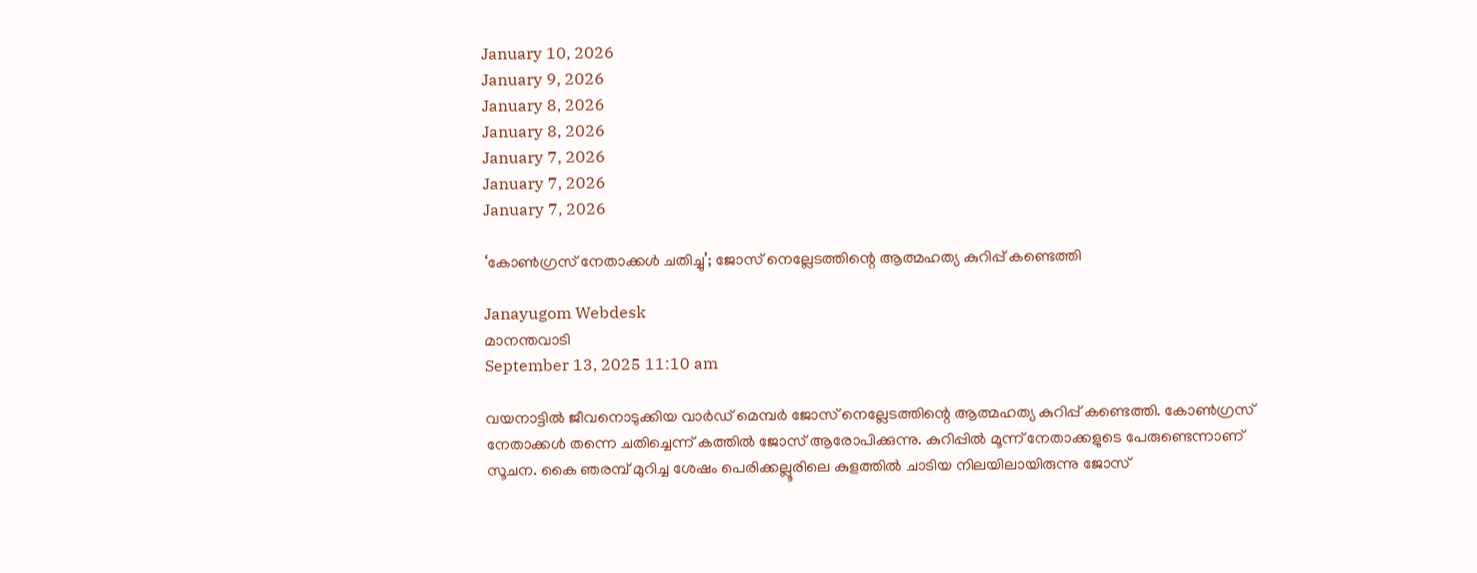January 10, 2026
January 9, 2026
January 8, 2026
January 8, 2026
January 7, 2026
January 7, 2026
January 7, 2026

‘കോണ്‍ഗ്രസ് നേതാക്കള്‍ ചതിച്ചു’; ജോസ് നെല്ലേടത്തിന്റെ ആത്മഹത്യ കുറിപ്പ് കണ്ടെത്തി

Janayugom Webdesk
മാനന്തവാടി
September 13, 2025 11:10 am

വയനാട്ടില്‍ ജീവനൊടുക്കിയ വാര്‍ഡ് മെമ്പര്‍ ജോസ് നെല്ലേടത്തിന്റെ ആത്മഹത്യ കുറിപ്പ് കണ്ടെത്തി. കോണ്‍ഗ്രസ് നേതാക്കള്‍ തന്നെ ചതിച്ചെന്ന് കത്തില്‍ ജോസ് ആരോപിക്കുന്നു. കുറിപ്പിൽ മൂന്ന് നേതാക്കളുടെ പേരുണ്ടെന്നാണ് സൂചന. കൈ ഞരമ്പ് മുറിച്ച ശേഷം പെരിക്കല്ലൂരിലെ കുളത്തിൽ ചാടിയ നിലയിലായിരുന്നു ജോസ്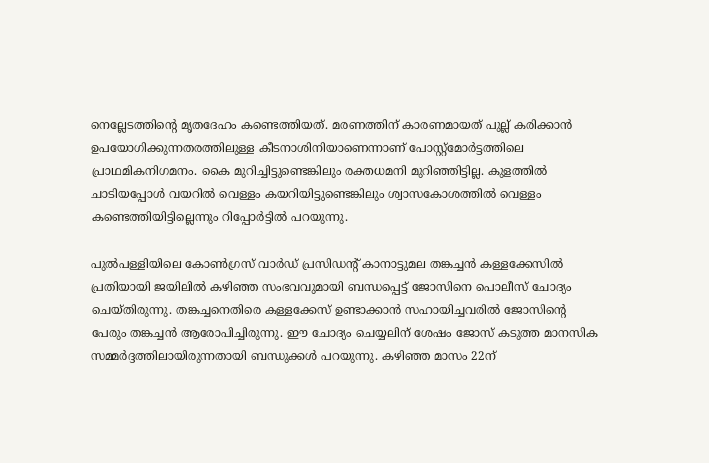നെല്ലേടത്തിന്റെ മൃതദേഹം കണ്ടെത്തിയത്. മരണത്തിന് കാരണമായത് പുല്ല് കരിക്കാന്‍ ഉപയോഗിക്കുന്നതരത്തിലുള്ള കീടനാശിനിയാണെന്നാണ് പോസ്റ്റ്മോര്‍ട്ടത്തിലെ പ്രാഥമികനിഗമനം. കൈ മുറിച്ചിട്ടുണ്ടെങ്കിലും രക്തധമനി മുറിഞ്ഞിട്ടില്ല. കുളത്തില്‍ ചാടിയപ്പോള്‍ വയറില്‍ വെള്ളം കയറിയിട്ടുണ്ടെങ്കിലും ശ്വാസകോശത്തില്‍ വെള്ളം കണ്ടെത്തിയിട്ടില്ലെന്നും റിപ്പോര്‍ട്ടില്‍ പറയുന്നു.

പുൽപള്ളിയിലെ കോൺഗ്രസ് വാർഡ് പ്രസിഡൻ്റ് കാനാട്ടുമല തങ്കച്ചൻ കള്ളക്കേസിൽ പ്രതിയായി ജയിലിൽ കഴിഞ്ഞ സംഭവവുമായി ബന്ധപ്പെട്ട് ജോസിനെ പൊലീസ് ചോദ്യം ചെയ്തിരുന്നു. തങ്കച്ചനെതിരെ കള്ളക്കേസ് ഉണ്ടാക്കാൻ സഹായിച്ചവരിൽ ജോസിൻ്റെ പേരും തങ്കച്ചൻ ആരോപിച്ചിരുന്നു. ഈ ചോദ്യം ചെയ്യലിന് ശേഷം ജോസ് കടുത്ത മാനസിക സമ്മർദ്ദത്തിലായിരുന്നതായി ബന്ധുക്കൾ പറയുന്നു. കഴിഞ്ഞ മാസം 22ന്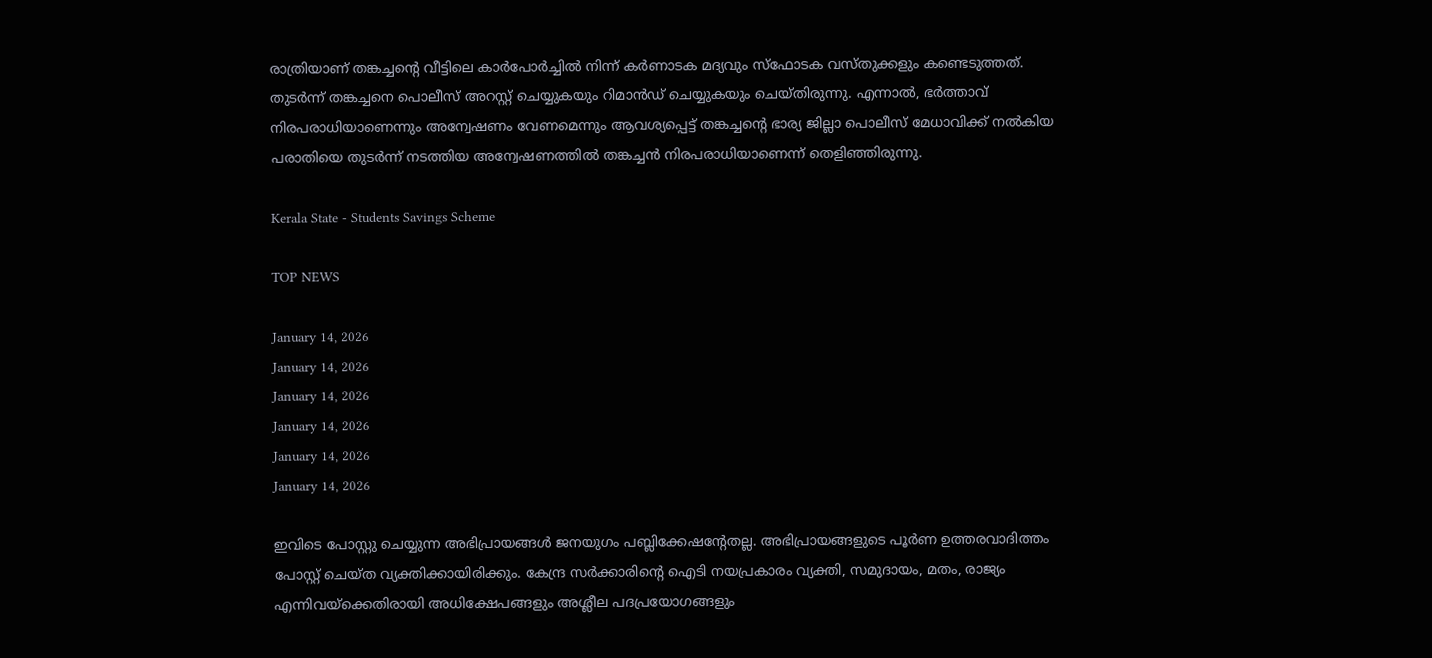രാത്രിയാണ് തങ്കച്ചൻ്റെ വീട്ടിലെ കാർപോർച്ചിൽ നിന്ന് കർണാടക മദ്യവും സ്ഫോടക വസ്തുക്കളും കണ്ടെടുത്തത്. തുടർന്ന് തങ്കച്ചനെ പൊലീസ് അറസ്റ്റ് ചെയ്യുകയും റിമാൻഡ് ചെയ്യുകയും ചെയ്തിരുന്നു. എന്നാൽ, ഭർത്താവ് നിരപരാധിയാണെന്നും അന്വേഷണം വേണമെന്നും ആവശ്യപ്പെട്ട് തങ്കച്ചൻ്റെ ഭാര്യ ജില്ലാ പൊലീസ് മേധാവിക്ക് നൽകിയ പരാതിയെ തുടർന്ന് നടത്തിയ അന്വേഷണത്തിൽ തങ്കച്ചൻ നിരപരാധിയാണെന്ന് തെളിഞ്ഞിരുന്നു.

Kerala State - Students Savings Scheme

TOP NEWS

January 14, 2026
January 14, 2026
January 14, 2026
January 14, 2026
January 14, 2026
January 14, 2026

ഇവിടെ പോസ്റ്റു ചെയ്യുന്ന അഭിപ്രായങ്ങള്‍ ജനയുഗം പബ്ലിക്കേഷന്റേതല്ല. അഭിപ്രായങ്ങളുടെ പൂര്‍ണ ഉത്തരവാദിത്തം പോസ്റ്റ് ചെയ്ത വ്യക്തിക്കായിരിക്കും. കേന്ദ്ര സര്‍ക്കാരിന്റെ ഐടി നയപ്രകാരം വ്യക്തി, സമുദായം, മതം, രാജ്യം എന്നിവയ്‌ക്കെതിരായി അധിക്ഷേപങ്ങളും അശ്ലീല പദപ്രയോഗങ്ങളും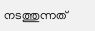നടത്തുന്നത്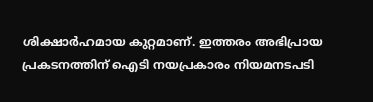ശിക്ഷാര്‍ഹമായ കുറ്റമാണ്. ഇത്തരം അഭിപ്രായ പ്രകടനത്തിന് ഐടി നയപ്രകാരം നിയമനടപടി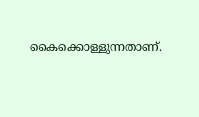കൈക്കൊള്ളുന്നതാണ്.